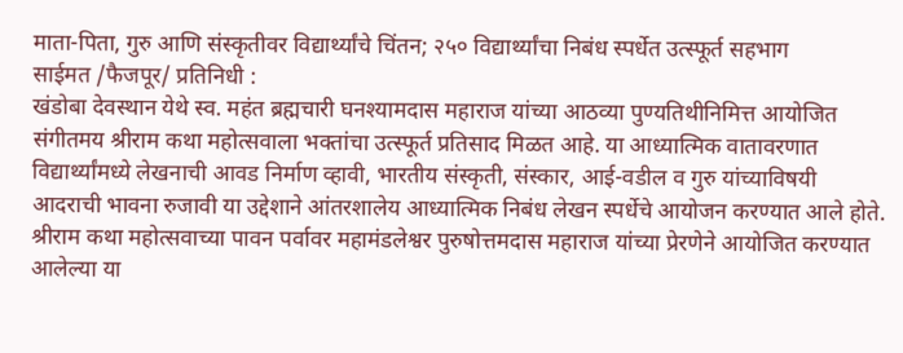माता-पिता, गुरु आणि संस्कृतीवर विद्यार्थ्यांचे चिंतन; २५० विद्यार्थ्यांचा निबंध स्पर्धेत उत्स्फूर्त सहभाग
साईमत /फैजपूर/ प्रतिनिधी :
खंडोबा देवस्थान येथे स्व. महंत ब्रह्मचारी घनश्यामदास महाराज यांच्या आठव्या पुण्यतिथीनिमित्त आयोजित संगीतमय श्रीराम कथा महोत्सवाला भक्तांचा उत्स्फूर्त प्रतिसाद मिळत आहे. या आध्यात्मिक वातावरणात विद्यार्थ्यांमध्ये लेखनाची आवड निर्माण व्हावी, भारतीय संस्कृती, संस्कार, आई-वडील व गुरु यांच्याविषयी आदराची भावना रुजावी या उद्देशाने आंतरशालेय आध्यात्मिक निबंध लेखन स्पर्धेचे आयोजन करण्यात आले होते.
श्रीराम कथा महोत्सवाच्या पावन पर्वावर महामंडलेश्वर पुरुषोत्तमदास महाराज यांच्या प्रेरणेने आयोजित करण्यात आलेल्या या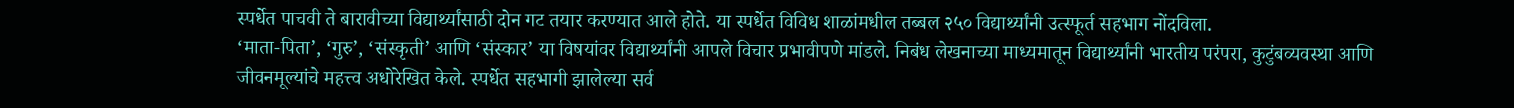स्पर्धेत पाचवी ते बारावीच्या विद्यार्थ्यांसाठी दोन गट तयार करण्यात आले होते. या स्पर्धेत विविध शाळांमधील तब्बल २५० विद्यार्थ्यांनी उत्स्फूर्त सहभाग नोंदविला.
‘माता-पिता’, ‘गुरु’, ‘संस्कृती’ आणि ‘संस्कार’ या विषयांवर विद्यार्थ्यांनी आपले विचार प्रभावीपणे मांडले. निबंध लेखनाच्या माध्यमातून विद्यार्थ्यांनी भारतीय परंपरा, कुटुंबव्यवस्था आणि जीवनमूल्यांचे महत्त्व अधोरेखित केले. स्पर्धेत सहभागी झालेल्या सर्व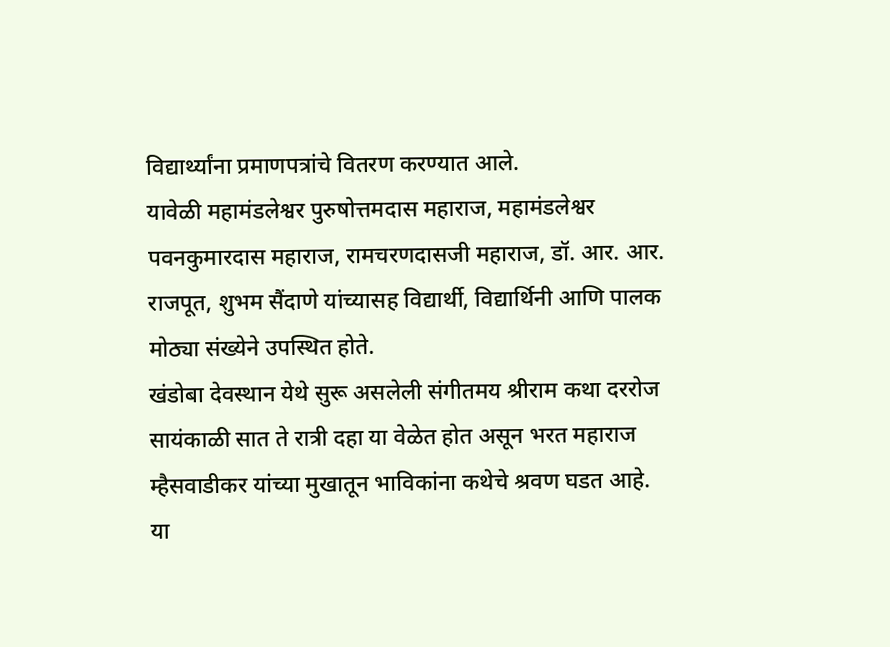विद्यार्थ्यांना प्रमाणपत्रांचे वितरण करण्यात आले.
यावेळी महामंडलेश्वर पुरुषोत्तमदास महाराज, महामंडलेश्वर पवनकुमारदास महाराज, रामचरणदासजी महाराज, डॉ. आर. आर. राजपूत, शुभम सैंदाणे यांच्यासह विद्यार्थी, विद्यार्थिनी आणि पालक मोठ्या संख्येने उपस्थित होते.
खंडोबा देवस्थान येथे सुरू असलेली संगीतमय श्रीराम कथा दररोज सायंकाळी सात ते रात्री दहा या वेळेत होत असून भरत महाराज म्हैसवाडीकर यांच्या मुखातून भाविकांना कथेचे श्रवण घडत आहे.
या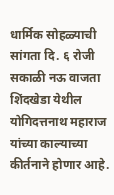धार्मिक सोहळ्याची सांगता दि. ६ रोजी सकाळी नऊ वाजता शिंदखेडा येथील योगिदत्तनाथ महाराज यांच्या काल्याच्या कीर्तनाने होणार आहे.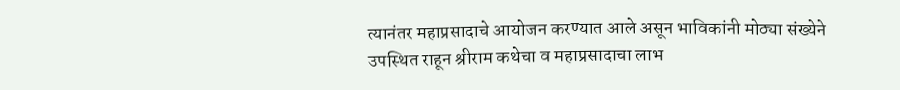त्यानंतर महाप्रसादाचे आयोजन करण्यात आले असून भाविकांनी मोठ्या संख्येने उपस्थित राहून श्रीराम कथेचा व महाप्रसादाचा लाभ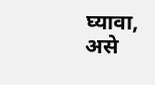घ्यावा, असे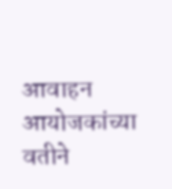आवाहन आयोजकांच्या वतीने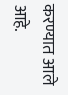करण्यात आले आहे.